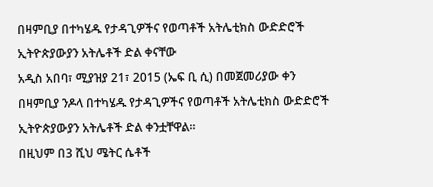በዛምቢያ በተካሄዱ የታዳጊዎችና የወጣቶች አትሌቲክስ ውድድሮች ኢትዮጵያውያን አትሌቶች ድል ቀናቸው
አዲስ አበባ፣ ሚያዝያ 21፣ 2015 (ኤፍ ቢ ሲ) በመጀመሪያው ቀን በዛምቢያ ንዶላ በተካሄዱ የታዳጊዎችና የወጣቶች አትሌቲክስ ውድድሮች ኢትዮጵያውያን አትሌቶች ድል ቀንቷቸዋል፡፡
በዚህም በ3 ሺህ ሜትር ሴቶች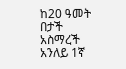ከ20 ዓመት በታች አስማረች አንለይ 1ኛ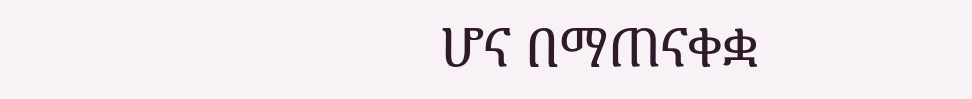ሆና በማጠናቀቋ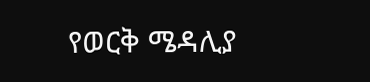የወርቅ ሜዳሊያ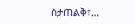ስታጠልቅ፣…